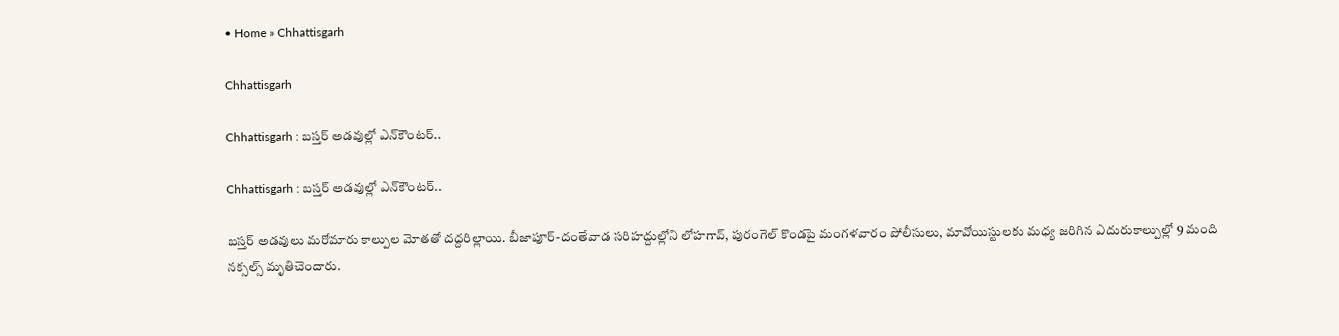• Home » Chhattisgarh

Chhattisgarh

Chhattisgarh : బస్తర్‌ అడవుల్లో ఎన్‌కౌంటర్‌..

Chhattisgarh : బస్తర్‌ అడవుల్లో ఎన్‌కౌంటర్‌..

బస్తర్‌ అడవులు మరోమారు కాల్పుల మోతతో దద్దరిల్లాయి. బీజాపూర్‌-దంతేవాడ సరిహద్దుల్లోని లోహగావ్‌, పురంగెల్‌ కొండపై మంగళవారం పోలీసులు, మావోయిస్టులకు మధ్య జరిగిన ఎదురుకాల్పుల్లో 9 మంది నక్సల్స్‌ మృతిచెందారు.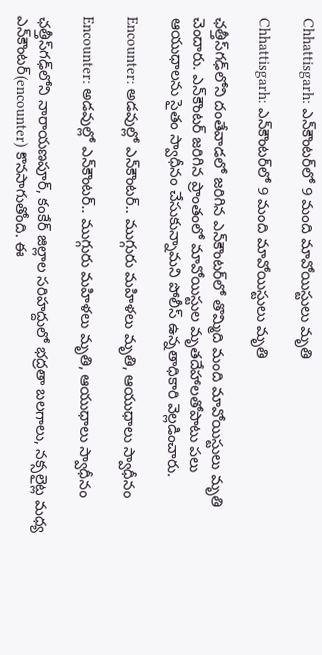Chhattisgarh: ఎన్‌కౌంటర్‌లో 9 మంది మావోయిస్టులు మృతి

Chhattisgarh: ఎన్‌కౌంటర్‌లో 9 మంది మావోయిస్టులు మృతి

ఛత్తీస్‌గఢ్‌లోని దంతేవాడలో జరిగిన ఎన్‌కౌంటర్‌లో తొమ్మిది మంది మావోయిస్టులు మృతి చెందారు. ఎన్‌కౌంటర్ జరిగిన ప్రాంతంలో మావోయిస్టుల మృతదేహాలతోపాటు పలు ఆయుధాలను సైతం స్వాధీనం చేసుకున్నామని పోలీస్ ఉన్నతాధికారి వెల్లడించారు.

Encounter: అడవుల్లో ఎన్‌కౌంటర్‌.. ముగ్గురు మహిళలు మృతి, ఆయుధాలు స్వాధీనం

Encounter: అడవుల్లో ఎన్‌కౌంటర్‌.. ముగ్గురు మహిళలు మృతి, ఆయుధాలు స్వాధీనం

ఛత్తీస్‌గఢ్‌లోని నారాయణపూర్, కంకేర్ జిల్లాల సరిహద్దులో భద్రతా బలగాలు, నక్సలైట్ల మధ్య ఎన్‌కౌంటర్(encounter) కొనసాగుతోంది. ఈ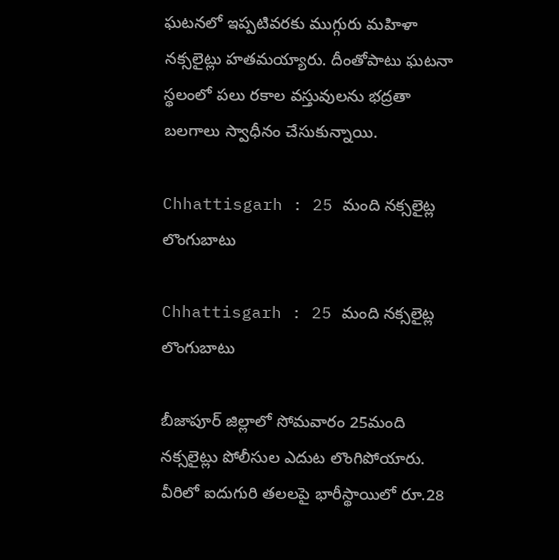ఘటనలో ఇప్పటివరకు ముగ్గురు మహిళా నక్సలైట్లు హతమయ్యారు. దీంతోపాటు ఘటనా స్థలంలో పలు రకాల వస్తువులను భద్రతా బలగాలు స్వాధీనం చేసుకున్నాయి.

Chhattisgarh : 25 మంది నక్సలైట్ల లొంగుబాటు

Chhattisgarh : 25 మంది నక్సలైట్ల లొంగుబాటు

బీజాపూర్‌ జిల్లాలో సోమవారం 25మంది నక్సలైట్లు పోలీసుల ఎదుట లొంగిపోయారు. వీరిలో ఐదుగురి తలలపై భారీస్థాయిలో రూ.28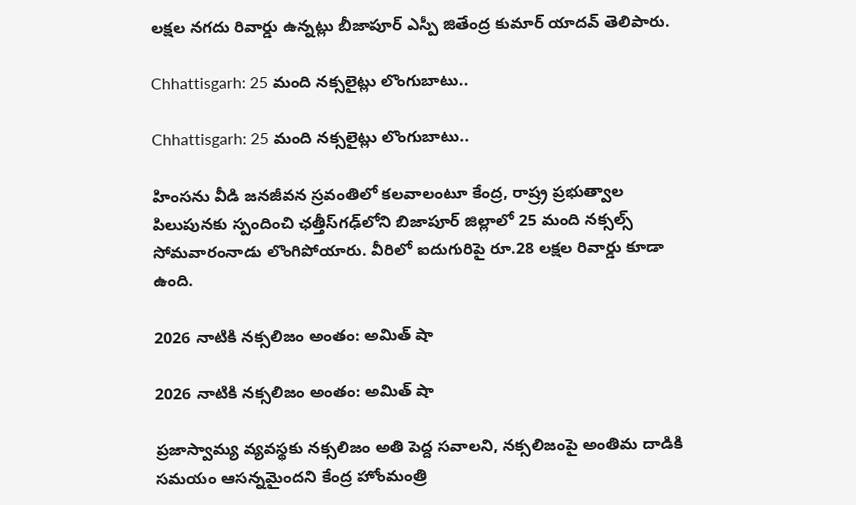లక్షల నగదు రివార్డు ఉన్నట్లు బీజాపూర్‌ ఎస్పీ జితేంద్ర కుమార్‌ యాదవ్‌ తెలిపారు.

Chhattisgarh: 25 మంది నక్సలైట్లు లొంగుబాటు..

Chhattisgarh: 25 మంది నక్సలైట్లు లొంగుబాటు..

హింసను వీడి జనజీవన స్రవంతిలో కలవాలంటూ కేంద్ర, రాష్ర్ర ప్రభుత్వాల పిలుపునకు స్పందించి ఛత్తీస్‌గఢ్‌లోని బిజాపూర్‌ జిల్లాలో 25 మంది నక్సల్స్ సోమవారంనాడు లొంగిపోయారు. వీరిలో ఐదుగురిపై రూ.28 లక్షల రివార్డు కూడా ఉంది.

2026 నాటికి నక్సలిజం అంతం: అమిత్‌ షా

2026 నాటికి నక్సలిజం అంతం: అమిత్‌ షా

ప్రజాస్వామ్య వ్యవస్థకు నక్సలిజం అతి పెద్ద సవాలని, నక్సలిజంపై అంతిమ దాడికి సమయం ఆసన్నమైందని కేంద్ర హోంమంత్రి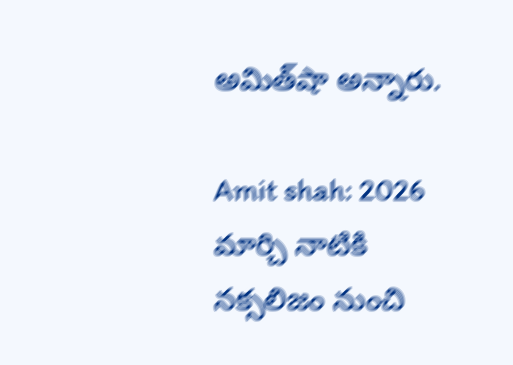అమిత్‌షా అన్నారు.

Amit shah: 2026 మార్చి నాటికి నక్సలిజం నుంచి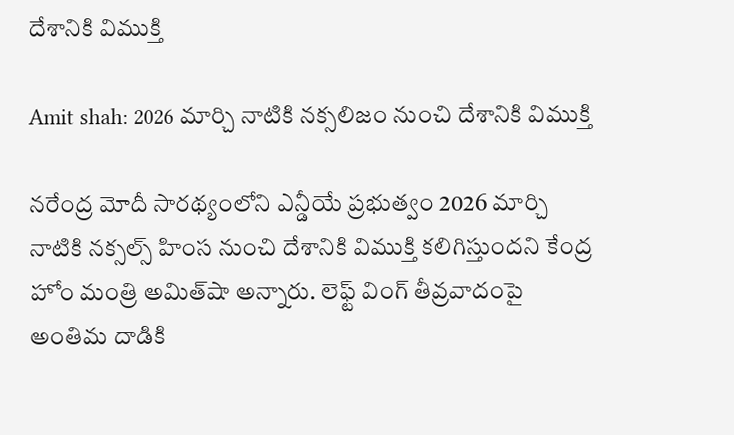దేశానికి విముక్తి

Amit shah: 2026 మార్చి నాటికి నక్సలిజం నుంచి దేశానికి విముక్తి

నరేంద్ర మోదీ సారథ్యంలోని ఎన్డీయే ప్రభుత్వం 2026 మార్చి నాటికి నక్సల్స్ హింస నుంచి దేశానికి విముక్తి కలిగిస్తుందని కేంద్ర హోం మంత్రి అమిత్‌షా అన్నారు. లెఫ్ట్ వింగ్ తీవ్రవాదంపై అంతిమ దాడికి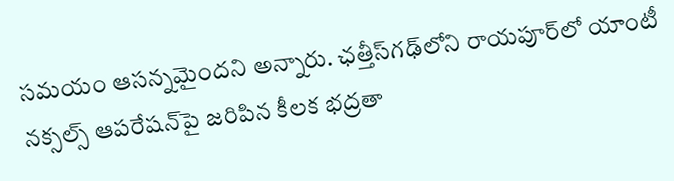సమయం ఆసన్నమైందని అన్నారు. ఛత్తీస్‌గఢ్‌లోని రాయపూర్‌లో యాంటీ నక్సల్స్ ఆపరేషన్‌పై జరిపిన కీలక భద్రతా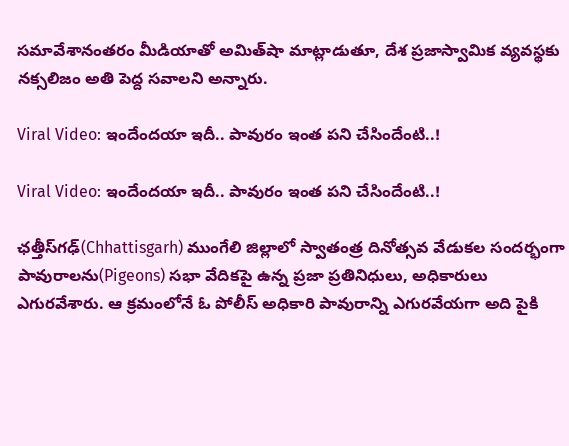సమావేశానంతరం మీడియాతో అమిత్‌షా మాట్లాడుతూ, దేశ ప్రజాస్వామిక వ్యవస్థకు నక్సలిజం అతి పెద్ద సవాలని అన్నారు.

Viral Video: ఇందేందయా ఇదీ.. పావురం ఇంత పని చేసిందేంటి..!

Viral Video: ఇందేందయా ఇదీ.. పావురం ఇంత పని చేసిందేంటి..!

ఛత్తీస్‌గఢ్‌(Chhattisgarh) ముంగేలి జిల్లాలో స్వాతంత్ర దినోత్సవ వేడుకల సందర్భంగా పావురాలను(Pigeons) సభా వేదికపై ఉన్న ప్రజా ప్రతినిధులు, అధికారులు ఎగురవేశారు. ఆ క్రమంలోనే ఓ పోలీస్ అధికారి పావురాన్ని ఎగురవేయగా అది పైకి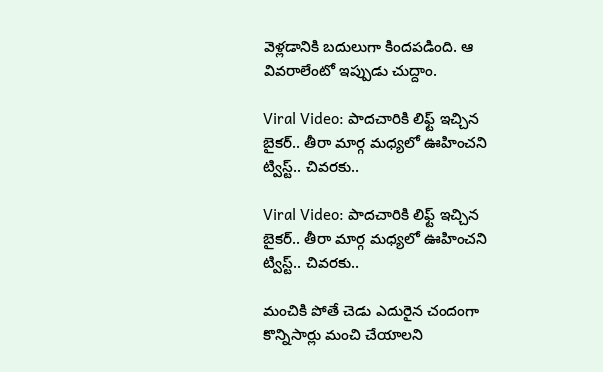వెళ్లడానికి బదులుగా కిందపడింది. ఆ వివరాలేంటో ఇప్పుడు చుద్దాం.

Viral Video: పాదచారికి లిఫ్ట్ ఇచ్చిన బైకర్.. తీరా మార్గ మధ్యలో ఊహించని ట్విస్ట్.. చివరకు..

Viral Video: పాదచారికి లిఫ్ట్ ఇచ్చిన బైకర్.. తీరా మార్గ మధ్యలో ఊహించని ట్విస్ట్.. చివరకు..

మంచికి పోతే చెడు ఎదురైన చందంగా కొన్నిసార్లు మంచి చేయాలని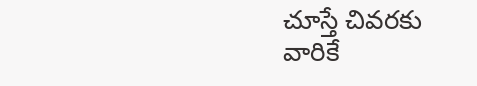చూస్తే చివరకు వారికే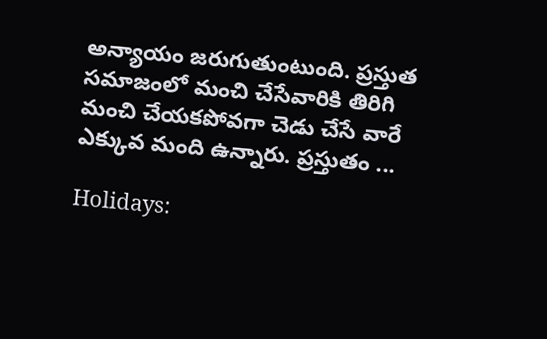అన్యాయం జరుగుతుంటుంది. ప్రస్తుత సమాజంలో మంచి చేసేవారికి తిరిగి మంచి చేయకపోవగా చెడు చేసే వారే ఎక్కువ మంది ఉన్నారు. ప్రస్తుతం ...

Holidays: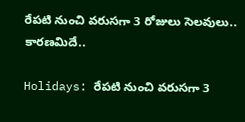రేపటి నుంచి వరుసగా 3 రోజులు సెలవులు.. కారణమిదే..

Holidays: రేపటి నుంచి వరుసగా 3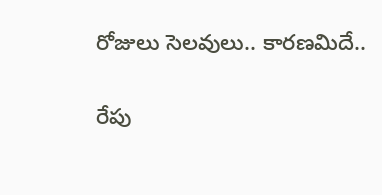రోజులు సెలవులు.. కారణమిదే..

రేపు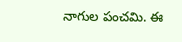నాగుల పంచమి. ఈ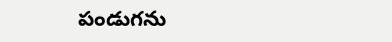పండుగను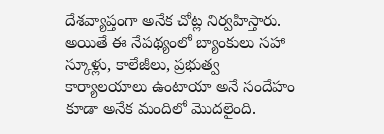దేశవ్యాప్తంగా అనేక చోట్ల నిర్వహిస్తారు. అయితే ఈ నేపథ్యంలో బ్యాంకులు సహా స్కూళ్లు, కాలేజీలు, ప్రభుత్వ కార్యాలయాలు ఉంటాయా అనే సందేహం కూడా అనేక మందిలో మొదలైంది.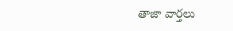తాజా వార్తలు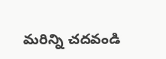మరిన్ని చదవండి